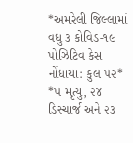*અમરેલી જિલ્લામાં વધુ ૩ કોવિડ-૧૯ પોઝિટિવ કેસ નોંધાયા: કુલ ૫૨*
*૫ મૃત્યુ, ૨૪ ડિસ્ચાર્જ અને ૨૩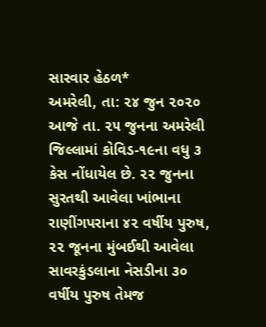સારવાર હેઠળ*
અમરેલી, તા: ૨૪ જુન ૨૦૨૦
આજે તા. ૨૫ જુનના અમરેલી જિલ્લામાં કોવિડ-૧૯ના વધુ ૩ કેસ નોંધાયેલ છે. ૨૨ જુનના સુરતથી આવેલા ખાંભાના રાણીંગપરાના ૪૨ વર્ષીય પુરુષ, ૨૨ જૂનના મુંબઈથી આવેલા સાવરકુંડલાના નેસડીના ૩૦ વર્ષીય પુરુષ તેમજ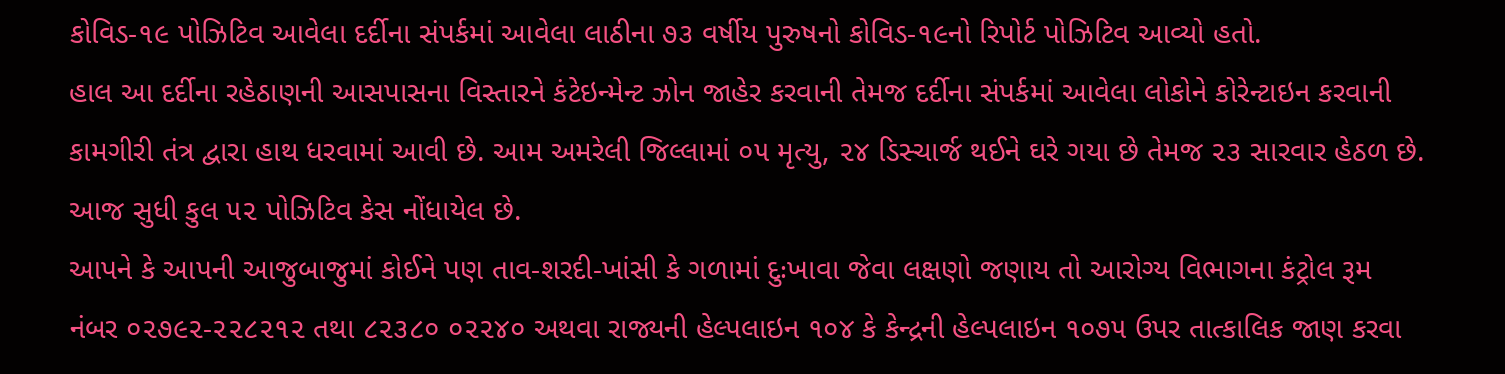કોવિડ-૧૯ પોઝિટિવ આવેલા દર્દીના સંપર્કમાં આવેલા લાઠીના ૭૩ વર્ષીય પુરુષનો કોવિડ-૧૯નો રિપોર્ટ પોઝિટિવ આવ્યો હતો.
હાલ આ દર્દીના રહેઠાણની આસપાસના વિસ્તારને કંટેઇન્મેન્ટ ઝોન જાહેર કરવાની તેમજ દર્દીના સંપર્કમાં આવેલા લોકોને કોરેન્ટાઇન કરવાની કામગીરી તંત્ર દ્વારા હાથ ધરવામાં આવી છે. આમ અમરેલી જિલ્લામાં ૦૫ મૃત્યુ, ૨૪ ડિસ્ચાર્જ થઈને ઘરે ગયા છે તેમજ ૨૩ સારવાર હેઠળ છે. આજ સુધી કુલ ૫૨ પોઝિટિવ કેસ નોંધાયેલ છે.
આપને કે આપની આજુબાજુમાં કોઈને પણ તાવ-શરદી-ખાંસી કે ગળામાં દુઃખાવા જેવા લક્ષણો જણાય તો આરોગ્ય વિભાગના કંટ્રોલ રૂમ નંબર ૦૨૭૯૨-૨૨૮૨૧૨ તથા ૮૨૩૮૦ ૦૨૨૪૦ અથવા રાજ્યની હેલ્પલાઇન ૧૦૪ કે કેન્દ્રની હેલ્પલાઇન ૧૦૭૫ ઉપર તાત્કાલિક જાણ કરવા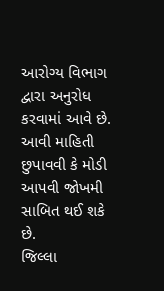આરોગ્ય વિભાગ દ્વારા અનુરોધ કરવામાં આવે છે. આવી માહિતી છુપાવવી કે મોડી આપવી જોખમી સાબિત થઈ શકે છે.
જિલ્લા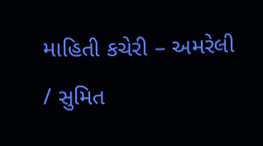માહિતી કચેરી – અમરેલી
/ સુમિત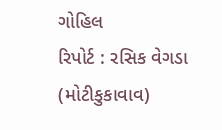ગોહિલ
રિપોર્ટ : રસિક વેગડા (મોટીકુકાવાવ)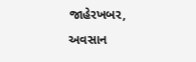જાહેરખબર, અવસાન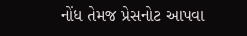નોંધ તેમજ પ્રેસનોટ આપવા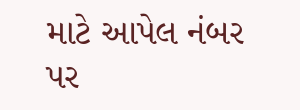માટે આપેલ નંબર પર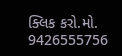ક્લિક કરો.મો. 9426555756